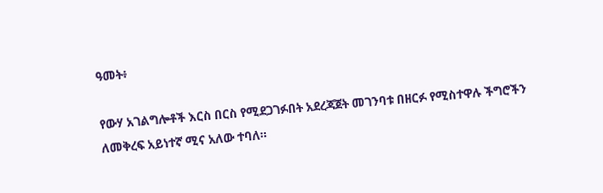ዓመት፥

የውሃ አገልግሎቶች እርስ በርስ የሚደጋገፉበት አደረጃጀት መገንባቱ በዘርፉ የሚስተዋሉ ችግሮችን ለመቅረፍ አይነተኛ ሚና አለው ተባለ።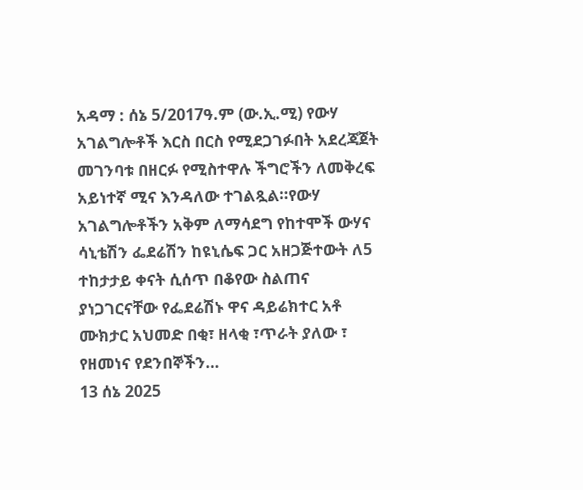አዳማ : ሰኔ 5/2017ዓ.ም (ው.ኢ.ሚ) የውሃ አገልግሎቶች እርስ በርስ የሚደጋገፉበት አደረጃጀት መገንባቱ በዘርፉ የሚስተዋሉ ችግሮችን ለመቅረፍ አይነተኛ ሚና እንዳለው ተገልጿል።የውሃ አገልግሎቶችን አቅም ለማሳደግ የከተሞች ውሃና ሳኒቴሽን ፌደሬሽን ከዩኒሴፍ ጋር አዘጋጅተውት ለ5 ተከታታይ ቀናት ሲሰጥ በቆየው ስልጠና ያነጋገርናቸው የፌደሬሽኑ ዋና ዳይሬክተር አቶ ሙክታር አህመድ በቂ፣ ዘላቂ ፣ጥራት ያለው ፣ የዘመነና የደንበኞችን…
13 ሰኔ 2025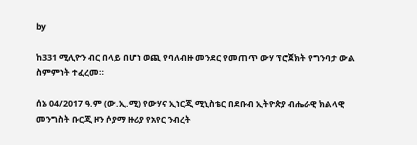by

ከ331 ሚሊዮን ብር በላይ በሆነ ወጪ የባለብዙ መንደር የመጠጥ ውሃ ፕሮጀክት የግንባታ ውል ስምምነት ተፈረመ።

ሰኔ 04/2017 ዓ.ም (ው.ኢ.ሚ) የውሃና ኢነርጂ ሚኒስቴር በደቡብ ኢትዮጵያ ብሔራዊ ክልላዊ መንግስት ቡርጂ ዞን ሶያማ ዙሪያ የአየር ንብረት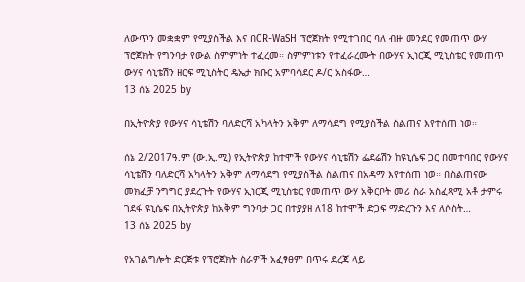ለውጥን መቋቋም የሚያስችል እና በCR-WaSH ፕሮጀክት የሚተገበር ባለ ብዙ መንደር የመጠጥ ውሃ ፕሮጀክት የግንባታ የውል ስምምነት ተፈረመ። ስምምነቱን የተፈራረሙት በውሃና ኢነርጂ ሚኒስቴር የመጠጥ ውሃና ሳኒቴሽን ዘርፍ ሚኒስትር ዴኤታ ክቡር አምባሳደር ዶ/ር አስፋው…
13 ሰኔ 2025 by

በኢትዮጵያ የውሃና ሳኒቴሽን ባለድርሻ አካላትን አቅም ለማሳደግ የሚያስችል ስልጠና እየተሰጠ ነወ።

ሰኔ 2/2017ዓ.ም (ው.ኢ.ሚ) የኢትዮጵያ ከተሞች የውሃና ሳኒቴሽን ፌደሬሽን ከዩኒሴፍ ጋር በመተባበር የውሃና ሳኒቴሽን ባለድርሻ አካላትን አቅም ለማሳደግ የሚያስችል ስልጠና በአዳማ እየተሰጠ ነወ። በስልጠናው መክፈቻ ንግግር ያደረጉት የውሃና ኢነርጂ ሚኒስቴር የመጠጥ ውሃ አቅርቦት መሪ ስራ አስፈጻሚ አቶ ታምሩ ገደፋ ዩኒሴፍ በኢትዮጵያ ከአቅም ግንባታ ጋር በተያያዘ ለ18 ከተሞች ድጋፍ ማድረጉን እና ለሶስት…
13 ሰኔ 2025 by

የአገልግሎት ድርጅቱ የፕሮጀክት ስራዎች አፈፃፀም በጥሩ ደረጃ ላይ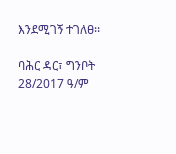እንደሚገኝ ተገለፀ፡፡

ባሕር ዳር፣ ግንቦት 28/2017 ዓ/ም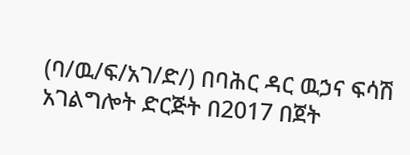(ባ/ዉ/ፍ/አገ/ድ/) በባሕር ዳር ዉኃና ፍሳሽ አገልግሎት ድርጅት በ2017 በጀት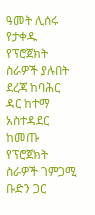ዓመት ሊሰሩ የታቀዱ የፕሮጀክት ስራዎች ያሉበት ደረጃ ከባሕር ዳር ከተማ አስተዳደር ከመጡ የፕሮጀክት ስራዎች ገምጋሚ ቡድን ጋር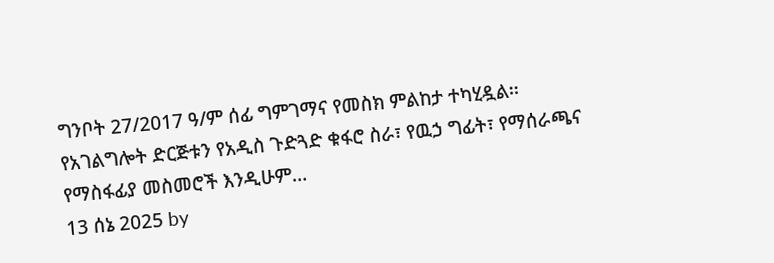ግንቦት 27/2017 ዓ/ም ሰፊ ግምገማና የመስክ ምልከታ ተካሂዷል፡፡የአገልግሎት ድርጅቱን የአዲስ ጉድጓድ ቁፋሮ ስራ፣ የዉኃ ግፊት፣ የማሰራጫና የማስፋፊያ መስመሮች እንዲሁም…
13 ሰኔ 2025 by